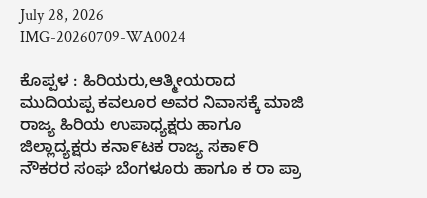July 28, 2026
IMG-20260709-WA0024

ಕೊಪ್ಪಳ : ಹಿರಿಯರು,ಆತ್ಮೀಯರಾದ ಮುದಿಯಪ್ಪ ಕವಲೂರ ಅವರ ನಿವಾಸಕ್ಕೆ ಮಾಜಿ ರಾಜ್ಯ ಹಿರಿಯ ಉಪಾಧ್ಯಕ್ಷರು ಹಾಗೂ ಜಿಲ್ಲಾದ್ಯಕ್ಷರು ಕನಾ೯ಟಕ ರಾಜ್ಯ ಸಕಾ೯ರಿ ನೌಕರರ ಸಂಘ ಬೆಂಗಳೂರು ಹಾಗೂ ಕ ರಾ ಪ್ರಾ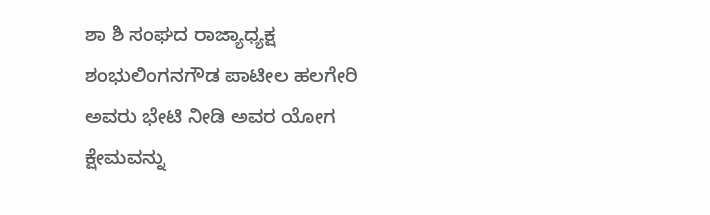ಶಾ ಶಿ ಸಂಘದ ರಾಜ್ಯಾಧ್ಯಕ್ಷ ಶಂಭುಲಿಂಗನಗೌಡ ಪಾಟೀಲ ಹಲಗೇರಿ ಅವರು ಭೇಟಿ ನೀಡಿ ಅವರ ಯೋಗ ಕ್ಷೇಮವನ್ನು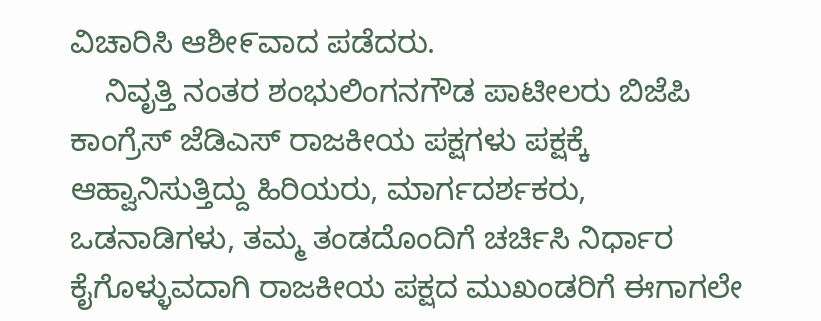ವಿಚಾರಿಸಿ ಆಶೀ೯ವಾದ ಪಡೆದರು.
    ನಿವೃತ್ತಿ ನಂತರ ಶಂಭುಲಿಂಗನಗೌಡ ಪಾಟೀಲರು ಬಿಜೆಪಿ ಕಾಂಗ್ರೆಸ್ ಜೆಡಿಎಸ್ ರಾಜಕೀಯ ಪಕ್ಷಗಳು ಪಕ್ಷಕ್ಕೆ ಆಹ್ವಾನಿಸುತ್ತಿದ್ದು ಹಿರಿಯರು, ಮಾರ್ಗದರ್ಶಕರು, ಒಡನಾಡಿಗಳು, ತಮ್ಮ ತಂಡದೊಂದಿಗೆ ಚರ್ಚಿಸಿ ನಿರ್ಧಾರ ಕೈಗೊಳ್ಳುವದಾಗಿ ರಾಜಕೀಯ ಪಕ್ಷದ ಮುಖಂಡರಿಗೆ ಈಗಾಗಲೇ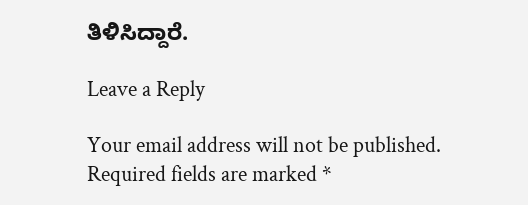ತಿಳಿಸಿದ್ದಾರೆ.

Leave a Reply

Your email address will not be published. Required fields are marked *